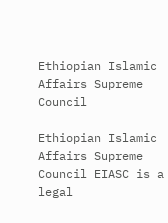Ethiopian Islamic Affairs Supreme Council

Ethiopian Islamic Affairs Supreme Council EIASC is a legal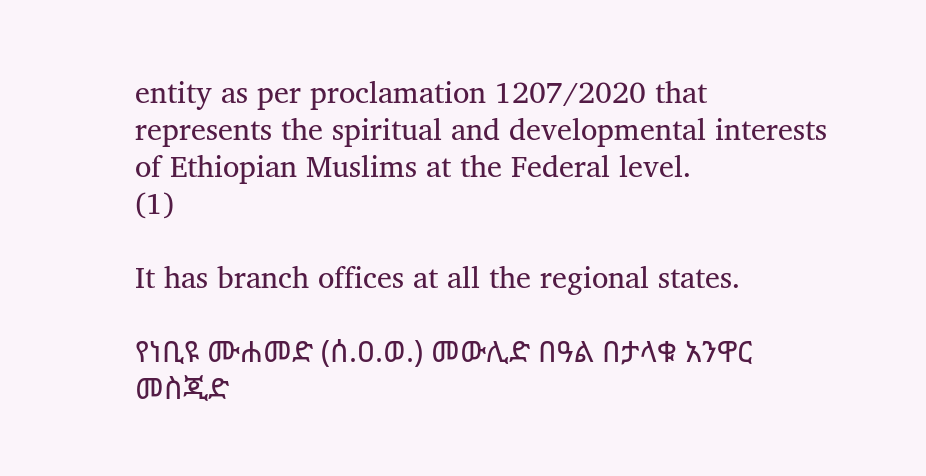entity as per proclamation 1207/2020 that represents the spiritual and developmental interests of Ethiopian Muslims at the Federal level.
(1)

It has branch offices at all the regional states.

የነቢዩ ሙሐመድ (ሰ.ዐ.ወ.) መውሊድ በዓል በታላቁ አንዋር መስጂድ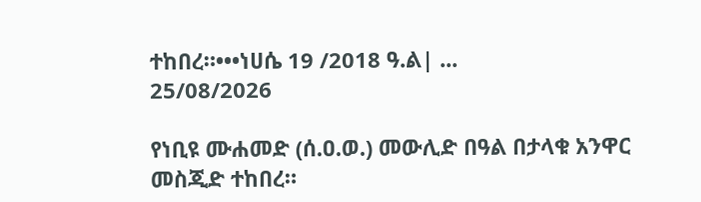ተከበረ።•••ነሀሴ 19 /2018 ዓ.ል| ...
25/08/2026

የነቢዩ ሙሐመድ (ሰ.ዐ.ወ.) መውሊድ በዓል በታላቁ አንዋር መስጂድ ተከበረ።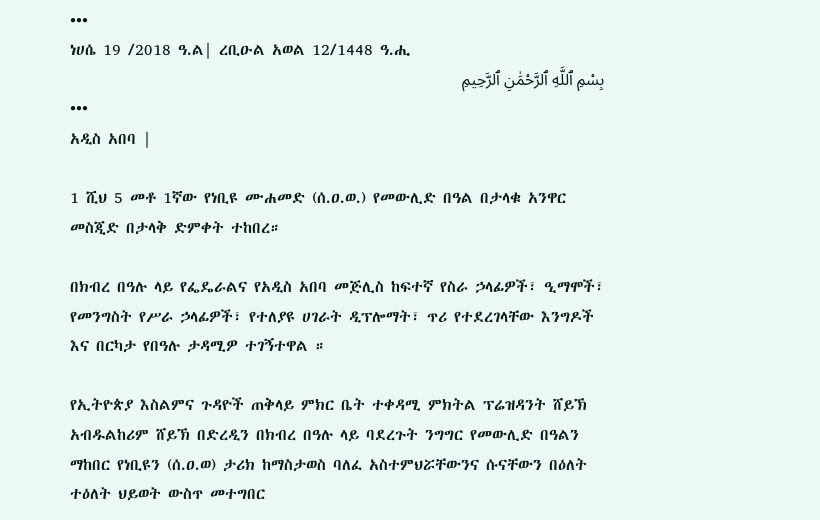•••
ነሀሴ 19 /2018 ዓ.ል| ረቢዑል አወል 12/1448 ዓ.ሒ
بِسْمِ ٱللَّهِ ٱلرَّحْمَٰنِ ٱلرَّحِيمِ
•••
አዲስ አበባ |

1 ሺህ 5 መቶ 1ኛው የነቢዩ ሙሐመድ (ሰ.ዐ.ወ.) የመውሊድ በዓል በታላቁ አንዋር መስጂድ በታላቅ ድምቀት ተከበረ።

በክብረ በዓሉ ላይ የፌዴራልና የአዲስ አበባ መጅሊስ ከፍተኛ የስራ ኃላፊዎች፣ ዒማሞች፣ የመንግስት የሥራ ኃላፊዎች፣ የተለያዩ ሀገራት ዲፕሎማት፣ ጥሪ የተደረገላቸው እንግዶች እና በርካታ የበዓሉ ታዳሚዎ ተገኝተዋል ።

የኢትዮጵያ እስልምና ጉዳዮች ጠቅላይ ምክር ቤት ተቀዳሚ ምክትል ፕሬዝዳንት ሸይኽ አብዱልከሪም ሸይኽ በድረዲን በክብረ በዓሉ ላይ ባደረጉት ንግግር የመውሊድ በዓልን ማከበር የነቢዩን (ሰ.ዐ.ወ) ታሪክ ከማስታወስ ባለፈ አስተምህሯቸውንና ሱናቸውን በዕለት ተዕለት ህይወት ውስጥ መተግበር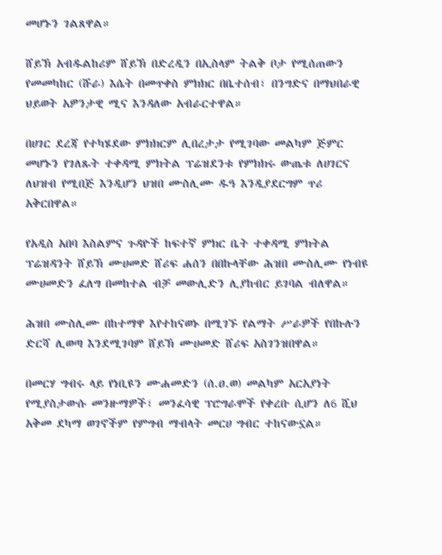መሆኑን ገልጸዋል።

ሸይኽ አብዱልከሪም ሸይኽ በድረዲን በኢስላም ትልቅ ቦታ የሚሰጠውን የመመካከር (ሹራ) እሴት በመጥቀስ ምክክር በቤተሰብ፣ በንግድና በማህበራዊ ህይወት አዎንታዊ ሚና እንዳለው አብራርተዋል።

በሀገር ደረጃ የተካሄደው ምክክርም ሊበረታታ የሚገባው መልካም ጅምር መሆኑን የገለጹት ተቀዳሚ ምክትል ፕሬዝደንቱ የምክክሩ ውጤቱ ለሀገርና ለህዝብ የሚበጅ እንዲሆን ህዝበ ሙስሊሙ ዱዓ እንዲያደርግም ጥሪ አቅርበዋል።

የአዲስ አበባ እስልምና ጉዳዮች ከፍተኛ ምክር ቤት ተቀዳሚ ምክትል ፕሬዝዳንት ሸይኽ ሙሀመድ ሸሪፍ ሐሰን በበኩላቸው ሕዝበ ሙስሊሙ የነብዩ ሙሀመድን ፈለግ በመከተል ብቻ መውሊድን ሊያከብር ይገባል ብለዋል።

ሕዝበ ሙስሊሙ በከተማዋ እየተከናወኑ በሚገኙ የልማት ሥራዎች የበኩሉን ድርሻ ሊወጣ እንደሚገባም ሸይኽ ሙሀመድ ሸሪፍ አስገንዝበዋል።

በመርሃ ግብሩ ላይ የነቢዩን ሙሐመድን (ሰ.ዐ.ወ) መልካም አርአያነት የሚያስታውሱ መንዙማዎች፣ መንፈሳዊ ፕሮግራሞች የቀረቡ ሲሆን ለ6 ሺህ አቅመ ደካማ ወገኖችም የምግብ ማብላት መርሀ ግብር ተከናውኗል።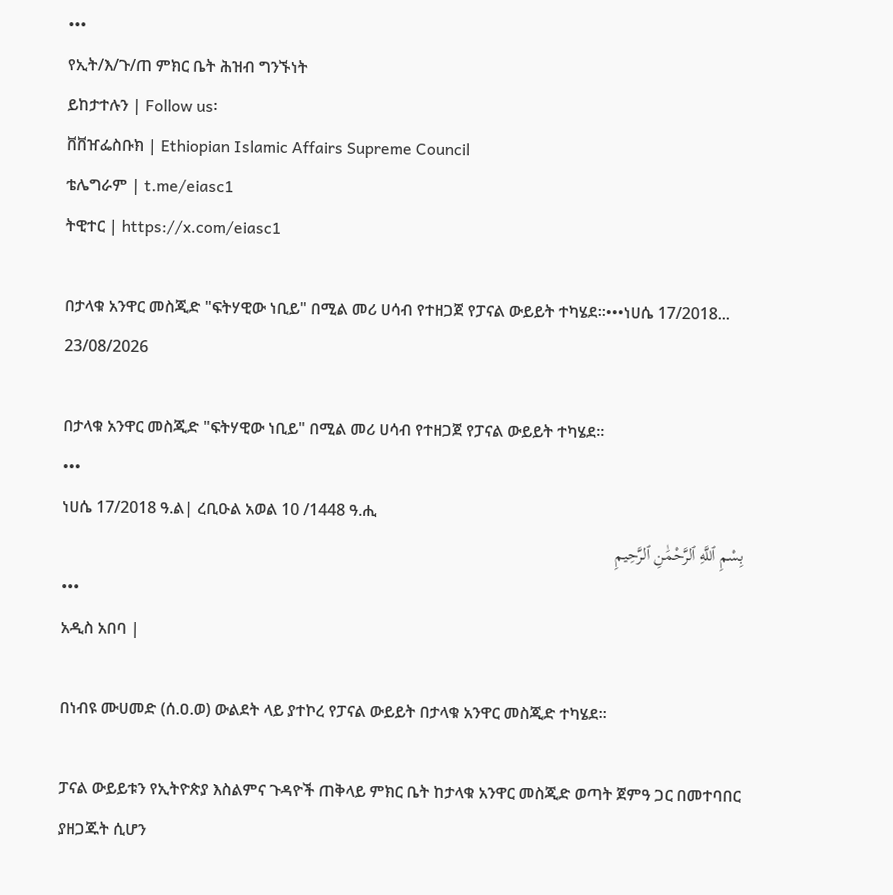•••
የኢት/እ/ጉ/ጠ ምክር ቤት ሕዝብ ግንኙነት
ይከታተሉን | Follow us፡
ቨቨዠፌስቡክ | Ethiopian Islamic Affairs Supreme Council
ቴሌግራም | t.me/eiasc1
ትዊተር | https://x.com/eiasc1

በታላቁ አንዋር መስጂድ "ፍትሃዊው ነቢይ" በሚል መሪ ሀሳብ የተዘጋጀ የፓናል ውይይት ተካሄደ።•••ነሀሴ 17/2018...
23/08/2026

በታላቁ አንዋር መስጂድ "ፍትሃዊው ነቢይ" በሚል መሪ ሀሳብ የተዘጋጀ የፓናል ውይይት ተካሄደ።
•••
ነሀሴ 17/2018 ዓ.ል| ረቢዑል አወል 10 /1448 ዓ.ሒ
بِسْمِ ٱللَّهِ ٱلرَّحْمَٰنِ ٱلرَّحِيمِ
•••
አዲስ አበባ |

በነብዩ ሙሀመድ (ሰ.ዐ.ወ) ውልደት ላይ ያተኮረ የፓናል ውይይት በታላቁ አንዋር መስጂድ ተካሄደ።

ፓናል ውይይቱን የኢትዮጵያ እስልምና ጉዳዮች ጠቅላይ ምክር ቤት ከታላቁ አንዋር መስጂድ ወጣት ጀምዓ ጋር በመተባበር ያዘጋጁት ሲሆን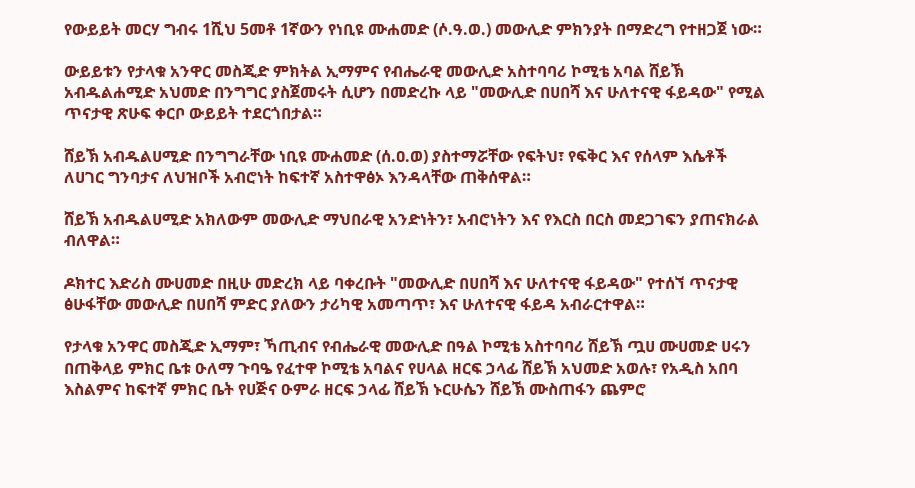የውይይት መርሃ ግብሩ 1ሺህ 5መቶ 1ኛውን የነቢዩ ሙሐመድ (ሶ.ዓ.ወ.) መውሊድ ምክንያት በማድረግ የተዘጋጀ ነው።

ውይይቱን የታላቁ አንዋር መስጂድ ምክትል ኢማምና የብሔራዊ መውሊድ አስተባባሪ ኮሚቴ አባል ሸይኽ አብዱልሐሚድ አህመድ በንግግር ያስጀመሩት ሲሆን በመድረኩ ላይ "መውሊድ በሀበሻ እና ሁለተናዊ ፋይዳው" የሚል ጥናታዊ ጽሁፍ ቀርቦ ውይይት ተደርጎበታል።

ሸይኽ አብዱልሀሚድ በንግግራቸው ነቢዩ ሙሐመድ (ሰ.ዐ.ወ) ያስተማሯቸው የፍትህ፣ የፍቅር እና የሰላም እሴቶች ለሀገር ግንባታና ለህዝቦች አብሮነት ከፍተኛ አስተዋፅኦ እንዳላቸው ጠቅሰዋል።

ሸይኽ አብዱልሀሚድ አክለውም መውሊድ ማህበራዊ አንድነትን፣ አብሮነትን እና የእርስ በርስ መደጋገፍን ያጠናክራል ብለዋል።

ዶክተር እድሪስ ሙሀመድ በዚሁ መድረክ ላይ ባቀረቡት "መውሊድ በሀበሻ እና ሁለተናዊ ፋይዳው" የተሰኘ ጥናታዊ ፅሁፋቸው መውሊድ በሀበሻ ምድር ያለውን ታሪካዊ አመጣጥ፣ እና ሁለተናዊ ፋይዳ አብራርተዋል።

የታላቁ አንዋር መስጂድ ኢማም፣ ኻጢብና የብሔራዊ መውሊድ በዓል ኮሚቴ አስተባባሪ ሸይኽ ጧሀ ሙሀመድ ሀሩን በጠቅላይ ምክር ቤቱ ዑለማ ጉባዔ የፈተዋ ኮሚቴ አባልና የሀላል ዘርፍ ኃላፊ ሸይኽ አህመድ አወሉ፣ የአዲስ አበባ እስልምና ከፍተኛ ምክር ቤት የሀጅና ዑምራ ዘርፍ ኃላፊ ሸይኽ ኑርሁሴን ሸይኽ ሙስጠፋን ጨምሮ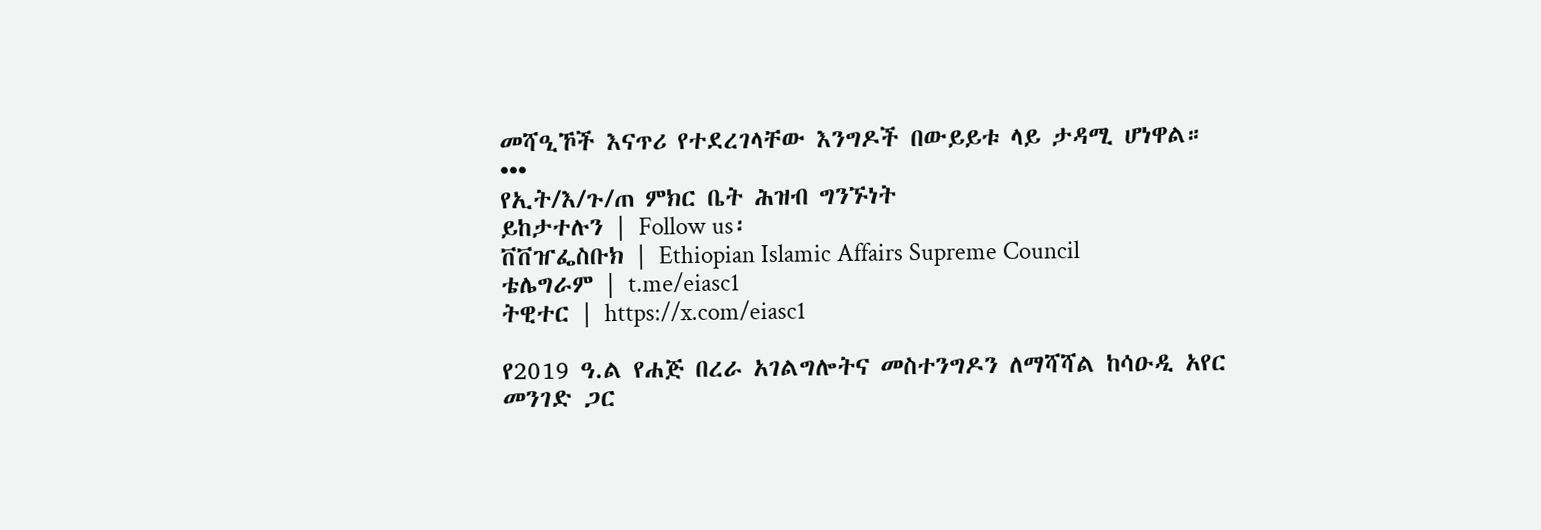መሻዒኾች እናጥሪ የተደረገላቸው እንግዶች በውይይቱ ላይ ታዳሚ ሆነዋል።
•••
የኢት/እ/ጉ/ጠ ምክር ቤት ሕዝብ ግንኙነት
ይከታተሉን | Follow us፡
ቨቨዠፌስቡክ | Ethiopian Islamic Affairs Supreme Council
ቴሌግራም | t.me/eiasc1
ትዊተር | https://x.com/eiasc1

የ2019 ዓ.ል የሐጅ በረራ አገልግሎትና መስተንግዶን ለማሻሻል ከሳዑዲ አየር መንገድ ጋር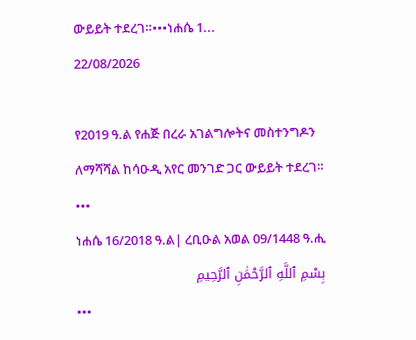ውይይት ተደረገ።•••ነሐሴ 1...
22/08/2026

የ2019 ዓ.ል የሐጅ በረራ አገልግሎትና መስተንግዶን ለማሻሻል ከሳዑዲ አየር መንገድ ጋር ውይይት ተደረገ።
•••
ነሐሴ 16/2018 ዓ.ል| ረቢዑል አወል 09/1448 ዓ.ሒ
بِسْمِ ٱللَّهِ ٱلرَّحْمَٰنِ ٱلرَّحِيمِ
•••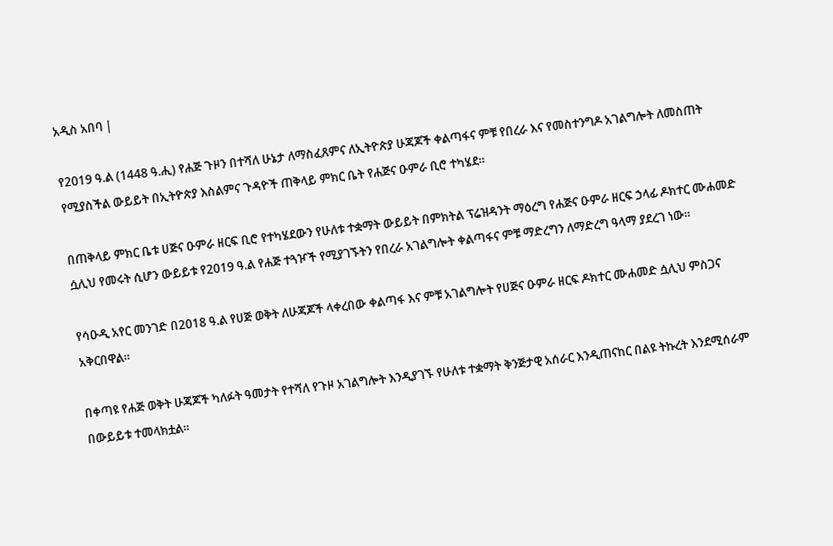አዲስ አበባ |

የ2019 ዓ.ል (1448 ዓ.ሒ) የሐጅ ጉዞን በተሻለ ሁኔታ ለማስፈጸምና ለኢትዮጵያ ሁጃጆች ቀልጣፋና ምቹ የበረራ እና የመስተንግዶ አገልግሎት ለመስጠት የሚያስችል ውይይት በኢትዮጵያ እስልምና ጉዳዮች ጠቅላይ ምክር ቤት የሐጅና ዑምራ ቢሮ ተካሄደ።

በጠቅላይ ምክር ቤቱ ሀጅና ዑምራ ዘርፍ ቢሮ የተካሄደውን የሁለቱ ተቋማት ውይይት በምክትል ፕሬዝዳንት ማዕረግ የሐጅና ዑምራ ዘርፍ ኃላፊ ዶክተር ሙሐመድ ሷሊህ የመሩት ሲሆን ውይይቱ የ2019 ዓ.ል የሐጅ ተጓዦች የሚያገኙትን የበረራ አገልግሎት ቀልጣፋና ምቹ ማድረግን ለማድረግ ዓላማ ያደረገ ነው።

የሳዑዲ አየር መንገድ በ2018 ዓ.ል የሀጅ ወቅት ለሁጃጆች ላቀረበው ቀልጣፋ እና ምቹ አገልግሎት የሀጅና ዑምራ ዘርፍ ዶክተር ሙሐመድ ሷሊህ ምስጋና አቅርበዋል።

በቀጣዩ የሐጅ ወቅት ሁጃጆች ካለፉት ዓመታት የተሻለ የጉዞ አገልግሎት እንዲያገኙ የሁለቱ ተቋማት ቅንጅታዊ አሰራር እንዲጠናከር በልዩ ትኩረት እንደሚሰራም በውይይቱ ተመላክቷል።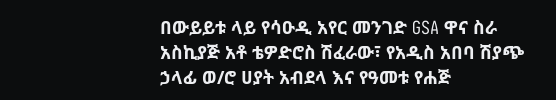በውይይቱ ላይ የሳዑዲ አየር መንገድ GSA ዋና ስራ አስኪያጅ አቶ ቴዎድሮስ ሽፈራው፣ የአዲስ አበባ ሽያጭ ኃላፊ ወ/ሮ ሀያት አብደላ እና የዓመቱ የሐጅ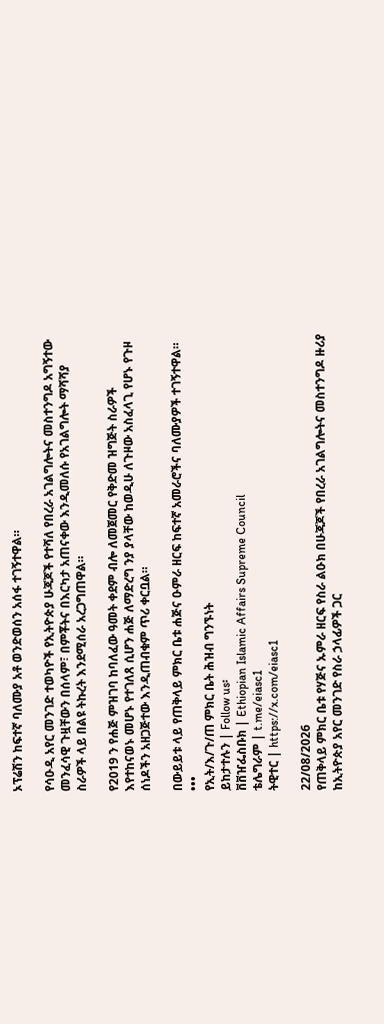ኦፕሬሽን ከፍተኛ ባለሙያ አቶ ወንድወሰን አሰፋ ተገኝተዋል።

የሳዑዲ አየር መንገድ ተወካዮች የኢትዮጵያ ሁጃጆች የተሻለ የበረራ አገልግሎትና መስተንግዶ አግኝተው መንፈሳዊ ጉዟቸውን በሰላም፣ በምቾትና በእርካታ አጠናቀው እንዲመለሱ የአገልግሎት ማሻሻያ ስራዎች ላይ በልዩ ትኩረት እንደሚሰራ አረጋግጠዋል።

የ2019 ን የሐጅ ምዝገባ ከባለፈው ዓመት ቀደም ብሎ ለመጀመር የቅድመ ዝግጅት ስራዎች እየተከናወኑ መሆኑ የተገለጸ ሲሆን ሐጅ ለማድረግ ንያ ያላቸው ከወዲሁ ለጉዞው አስፈላጊ የሆኑ የጉዞ ሰነዶችን አዘጋጅተው እንዲጠብቁም ጥሪ ቀርቧል።

በውይይቱ ላይ የጠቅላይ ምክር ቤቱ ሐጅና ዑምራ ዘርፍ ከፍተኛ አመራሮችና ባለሙያዎች ተገኝተዋል።
•••
የኢት/እ/ጉ/ጠ ምክር ቤት ሕዝብ ግንኙነት
ይከታተሉን | Follow us፡
ቨቨዠፌስቡክ | Ethiopian Islamic Affairs Supreme Council
ቴሌግራም | t.me/eiasc1
ትዊተር | https://x.com/eiasc1

22/08/2026
የጠቅላይ ምክር ቤቱ የሃጅና ኡምራ ዘርፍ የስራ ልዑክ በሁጃጆች የበረራ አገልግሎትና መስተንግዶ ዙሪያ ከኢትዮጵያ አየር መንገድ የስራ ኃላፊዎች ጋር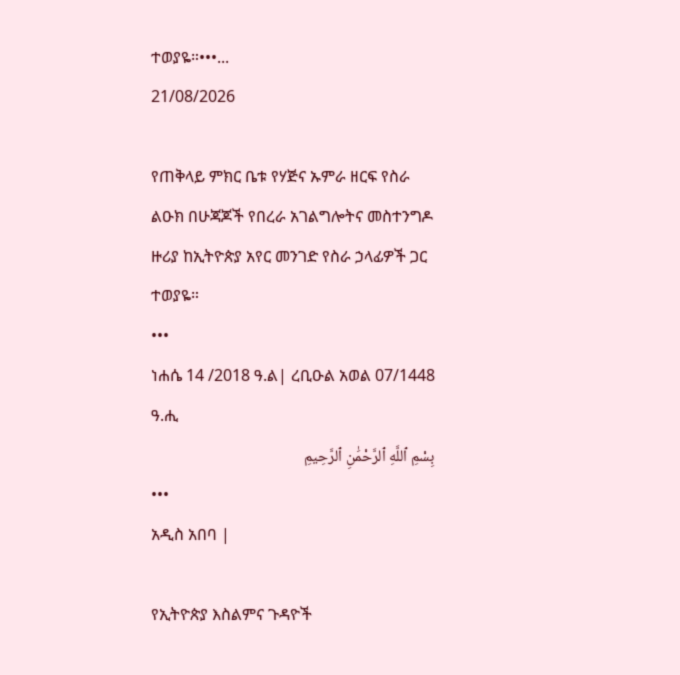ተወያዬ።•••...
21/08/2026

የጠቅላይ ምክር ቤቱ የሃጅና ኡምራ ዘርፍ የስራ ልዑክ በሁጃጆች የበረራ አገልግሎትና መስተንግዶ ዙሪያ ከኢትዮጵያ አየር መንገድ የስራ ኃላፊዎች ጋር ተወያዬ።
•••
ነሐሴ 14 /2018 ዓ.ል| ረቢዑል አወል 07/1448 ዓ.ሒ
بِسْمِ ٱللَّهِ ٱلرَّحْمَٰنِ ٱلرَّحِيمِ
•••
አዲስ አበባ |

የኢትዮጵያ እስልምና ጉዳዮች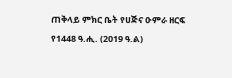ጠቅላይ ምክር ቤት የሀጅና ዑምራ ዘርፍ የ1448 ዓ.ሒ. (2019 ዓ.ል)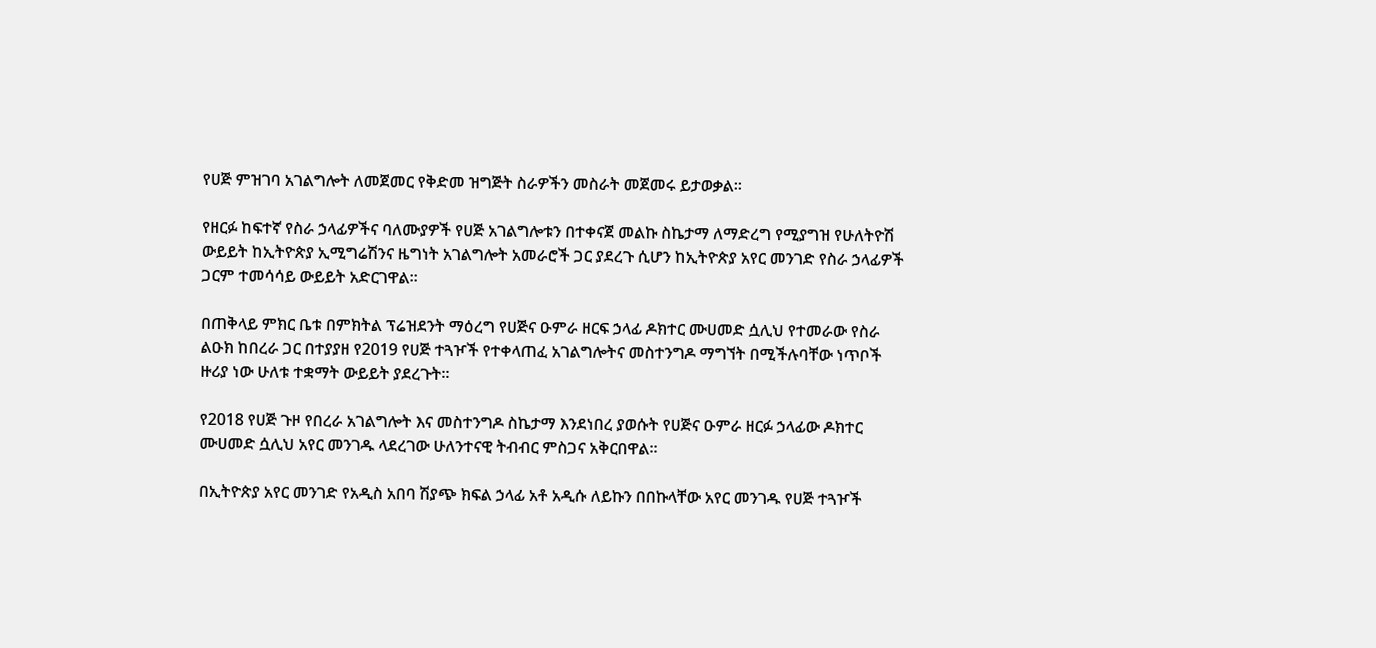የሀጅ ምዝገባ አገልግሎት ለመጀመር የቅድመ ዝግጅት ስራዎችን መስራት መጀመሩ ይታወቃል።

የዘርፉ ከፍተኛ የስራ ኃላፊዎችና ባለሙያዎች የሀጅ አገልግሎቱን በተቀናጀ መልኩ ስኬታማ ለማድረግ የሚያግዝ የሁለትዮሽ ውይይት ከኢትዮጵያ ኢሚግሬሽንና ዜግነት አገልግሎት አመራሮች ጋር ያደረጉ ሲሆን ከኢትዮጵያ አየር መንገድ የስራ ኃላፊዎች ጋርም ተመሳሳይ ውይይት አድርገዋል።

በጠቅላይ ምክር ቤቱ በምክትል ፕሬዝደንት ማዕረግ የሀጅና ዑምራ ዘርፍ ኃላፊ ዶክተር ሙሀመድ ሷሊህ የተመራው የስራ ልዑክ ከበረራ ጋር በተያያዘ የ2019 የሀጅ ተጓዦች የተቀላጠፈ አገልግሎትና መስተንግዶ ማግኘት በሚችሉባቸው ነጥቦች ዙሪያ ነው ሁለቱ ተቋማት ውይይት ያደረጉት።

የ2018 የሀጅ ጉዞ የበረራ አገልግሎት እና መስተንግዶ ስኬታማ እንደነበረ ያወሱት የሀጅና ዑምራ ዘርፉ ኃላፊው ዶክተር ሙሀመድ ሷሊህ አየር መንገዱ ላደረገው ሁለንተናዊ ትብብር ምስጋና አቅርበዋል።

በኢትዮጵያ አየር መንገድ የአዲስ አበባ ሽያጭ ክፍል ኃላፊ አቶ አዲሱ ለይኩን በበኩላቸው አየር መንገዱ የሀጅ ተጓዦች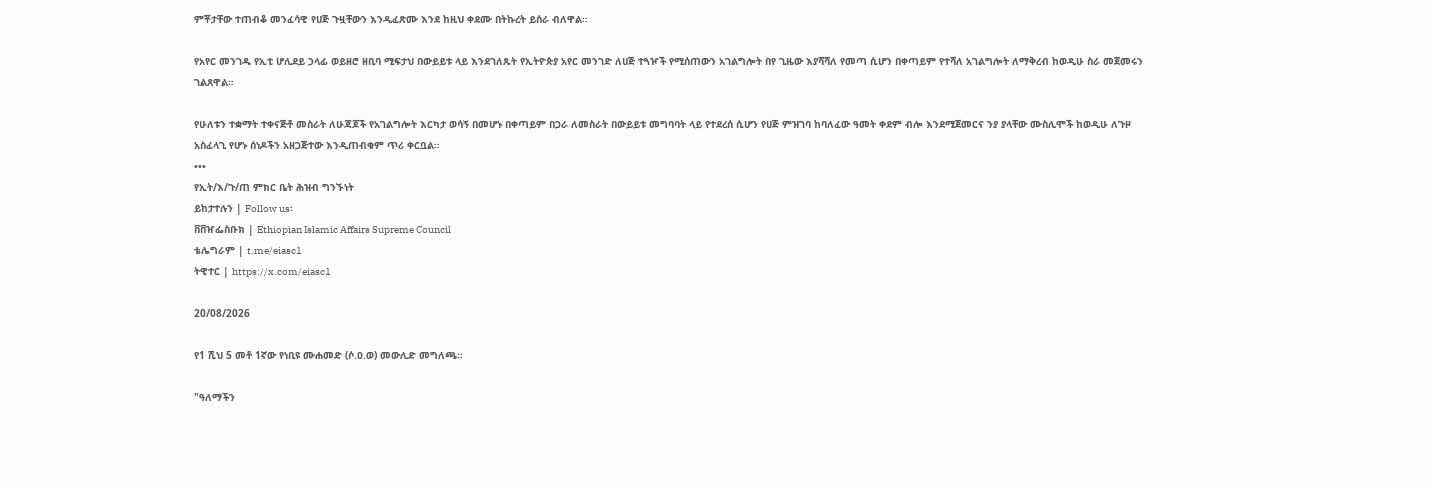ምቾታቸው ተጠብቆ መንፈሳዊ የሀጅ ጉዟቸውን እንዲፈጽሙ እንደ ከዚህ ቀደሙ በትኩረት ይሰራ ብለዋል።

የአየር መንገዱ የኢቲ ሆሊደይ ኃላፊ ወይዘሮ ዘቢባ ሚፍታህ በውይይቱ ላይ እንደገለጹት የኢትዮጵያ አየር መንገድ ለሀጅ ተጓዦች የሚሰጠውን አገልግሎት በየ ጊዜው እያሻሻለ የመጣ ሲሆን በቀጣይም የተሻለ አገልግሎት ለማቅረብ ከወዲሁ ስራ መጀመሩን ገልጸዋል።

የሁለቱን ተቋማት ተቀናጅቶ መስራት ለሁጃጆች የአገልግሎት እርካታ ወሳኝ በመሆኑ በቀጣይም በጋራ ለመስራት በውይይቱ መግባባት ላይ የተደረሰ ሲሆን የሀጅ ምዝገባ ከባለፈው ዓመት ቀደም ብሎ እንደሚጀመርና ንያ ያላቸው ሙስሊሞች ከወዲሁ ለጉዞ አስፈላጊ የሆኑ ሰነዶችን አዘጋጅተው እንዲጠብቁም ጥሪ ቀርቧል።
•••
የኢት/እ/ጉ/ጠ ምክር ቤት ሕዝብ ግንኙነት
ይከታተሉን | Follow us፡
ቨቨዠፌስቡክ | Ethiopian Islamic Affairs Supreme Council
ቴሌግራም | t.me/eiasc1
ትዊተር | https://x.com/eiasc1

20/08/2026

የ1 ሺህ 5 መቶ 1ኛው የነቢዩ ሙሐመድ (ሶ.ዐ.ወ) መውሊድ መግለጫ።

"ዓለማችን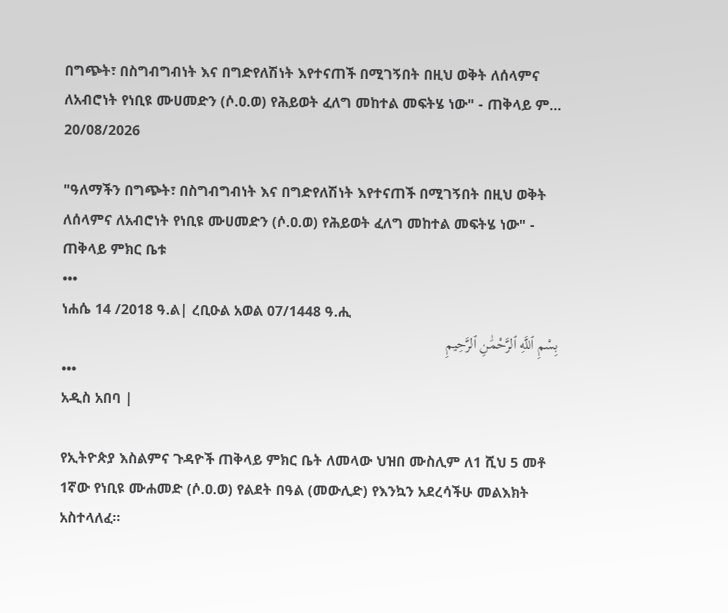በግጭት፣ በስግብግብነት እና በግድየለሽነት እየተናጠች በሚገኝበት በዚህ ወቅት ለሰላምና ለአብሮነት የነቢዩ ሙሀመድን (ሶ.ዐ.ወ) የሕይወት ፈለግ መከተል መፍትሄ ነው" - ጠቅላይ ም...
20/08/2026

"ዓለማችን በግጭት፣ በስግብግብነት እና በግድየለሽነት እየተናጠች በሚገኝበት በዚህ ወቅት ለሰላምና ለአብሮነት የነቢዩ ሙሀመድን (ሶ.ዐ.ወ) የሕይወት ፈለግ መከተል መፍትሄ ነው" - ጠቅላይ ምክር ቤቱ
•••
ነሐሴ 14 /2018 ዓ.ል| ረቢዑል አወል 07/1448 ዓ.ሒ
بِسْمِ ٱللَّهِ ٱلرَّحْمَٰنِ ٱلرَّحِيمِ
•••
አዲስ አበባ |

የኢትዮጵያ እስልምና ጉዳዮች ጠቅላይ ምክር ቤት ለመላው ህዝበ ሙስሊም ለ1 ሺህ 5 መቶ 1ኛው የነቢዩ ሙሐመድ (ሶ.ዐ.ወ) የልደት በዓል (መውሊድ) የእንኳን አደረሳችሁ መልእክት አስተላለፈ።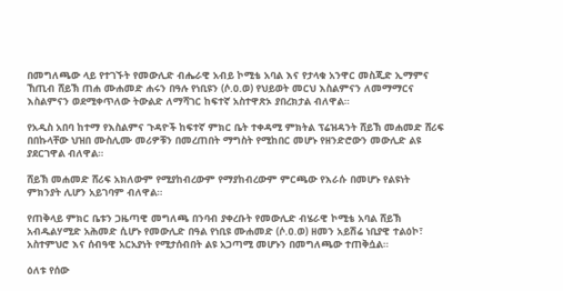በመግለጫው ላይ የተገኙት የመውሊድ ብሔራዊ አብይ ኮሚቴ አባል እና የታላቁ አንዋር መስጂድ ኢማምና ኸጢብ ሸይኽ ጠሐ ሙሐመድ ሐሩን በዓሉ የነቢዩን (ሶ.ዐ.ወ) የህይወት መርህ እስልምናን ለመማማርና እስልምናን ወደሚቀጥለው ትውልድ ለማሻገር ከፍተኛ አስተዋጽኦ ያበረክታል ብለዋል።

የአዲስ አበባ ከተማ የእስልምና ጉዳዮች ከፍተኛ ምክር ቤት ተቀዳሚ ምክትል ፕሬዝዳንት ሸይኽ መሐመድ ሸሪፍ በበኩላቸው ህዝበ ሙስሊሙ መሪዎቹን በመረጠበት ማግስት የሚከበር መሆኑ የዘንድሮውን መውሊድ ልዩ ያደርገዋል ብለዋል።

ሸይኽ መሐመድ ሸሪፍ አክለውም የሚያከብረውም የማያከብረውም ምርጫው የእራሱ በመሆኑ የልዩነት ምክንያት ሊሆን አይገባም ብለዋል።

የጠቅላይ ምክር ቤቱን ጋዜጣዊ መግለጫ በንባብ ያቀረቡት የመውሊድ ብሄራዊ ኮሚቴ አባል ሸይኽ አብዱልሃሚድ አሕመድ ሲሆኑ የመውሊድ በዓል የነቢዩ ሙሐመድ (ሶ.ዐ.ወ) ዘመን አይሽሬ ነቢያዊ ተልዕኮ፣ አስተምህሮ እና ሰብዓዊ አርአያነት የሚታሰብበት ልዩ አጋጣሚ መሆኑን በመግለጫው ተጠቅሷል።

ዕለቱ የሰው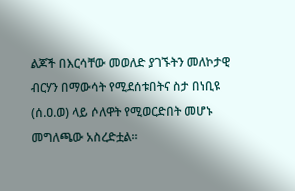ልጆች በእርሳቸው መወለድ ያገኙትን መለኮታዊ ብርሃን በማውሳት የሚደሰቱበትና ስታ በነቢዩ (ሰ.ዐ.ወ) ላይ ሶለዋት የሚወርድበት መሆኑ መግለጫው አስረድቷል።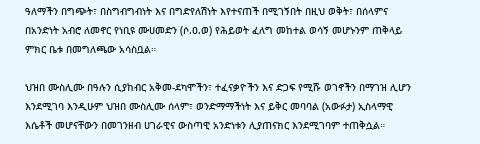ዓለማችን በግጭት፣ በስግብግብነት እና በግድየለሽነት እየተናጠች በሚገኝበት በዚህ ወቅት፣ በሰላምና በአንድነት አብሮ ለመኖር የነቢዩ ሙሀመድን (ሶ.ዐ.ወ) የሕይወት ፈለግ መከተል ወሳኝ መሆኑንም ጠቅላይ ምክር ቤቱ በመግለጫው አሳስቧል።

ህዝበ ሙስሊሙ በዓሉን ሲያከብር አቅመ-ደካሞችን፣ ተፈናቃዮችን እና ድጋፍ የሚሹ ወገኖችን በማገዝ ሊሆን እንደሚገባ እንዲሁም ህዝበ ሙስሊሙ ሰላም፣ ወንድማማችነት እና ይቅር መባባል (አውፉታ) ኢስላማዊ እሴቶች መሆናቸውን በመገንዘብ ሀገራዊና ውስጣዊ አንድነቱን ሊያጠናክር እንደሚገባም ተጠቅሷል።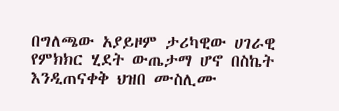በግለጫው አያይዞም ታሪካዊው ሀገራዊ የምክክር ሂደት ውጤታማ ሆኖ በስኬት እንዲጠናቀቅ ህዝበ ሙስሊሙ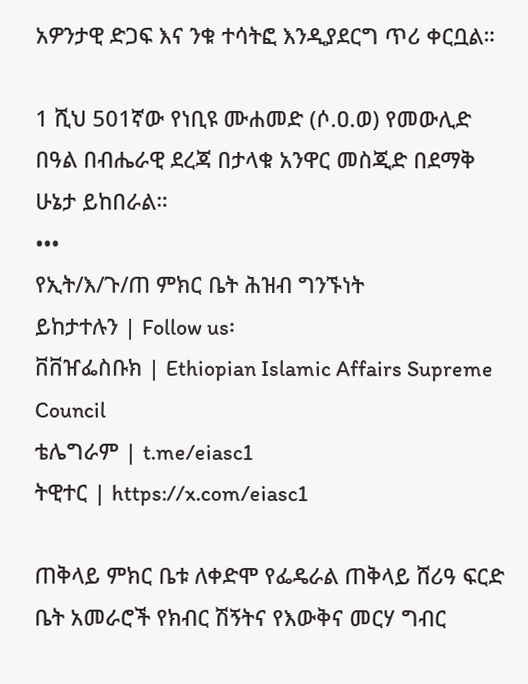አዎንታዊ ድጋፍ እና ንቁ ተሳትፎ እንዲያደርግ ጥሪ ቀርቧል።

1 ሺህ 501ኛው የነቢዩ ሙሐመድ (ሶ.ዐ.ወ) የመውሊድ በዓል በብሔራዊ ደረጃ በታላቁ አንዋር መስጂድ በደማቅ ሁኔታ ይከበራል።
•••
የኢት/እ/ጉ/ጠ ምክር ቤት ሕዝብ ግንኙነት
ይከታተሉን | Follow us፡
ቨቨዠፌስቡክ | Ethiopian Islamic Affairs Supreme Council
ቴሌግራም | t.me/eiasc1
ትዊተር | https://x.com/eiasc1

ጠቅላይ ምክር ቤቱ ለቀድሞ የፌዴራል ጠቅላይ ሸሪዓ ፍርድ ቤት አመራሮች የክብር ሽኝትና የእውቅና መርሃ ግብር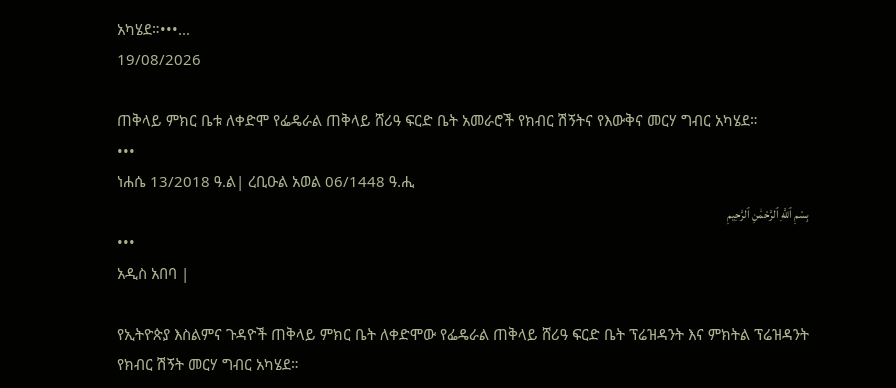አካሄደ።•••...
19/08/2026

ጠቅላይ ምክር ቤቱ ለቀድሞ የፌዴራል ጠቅላይ ሸሪዓ ፍርድ ቤት አመራሮች የክብር ሽኝትና የእውቅና መርሃ ግብር አካሄደ።
•••
ነሐሴ 13/2018 ዓ.ል| ረቢዑል አወል 06/1448 ዓ.ሒ
بِسْمِ ٱللَّهِ ٱلرَّحْمَٰنِ ٱلرَّحِيمِ
•••
አዲስ አበባ |

የኢትዮጵያ እስልምና ጉዳዮች ጠቅላይ ምክር ቤት ለቀድሞው የፌዴራል ጠቅላይ ሸሪዓ ፍርድ ቤት ፕሬዝዳንት እና ምክትል ፕሬዝዳንት የክብር ሽኝት መርሃ ግብር አካሄደ።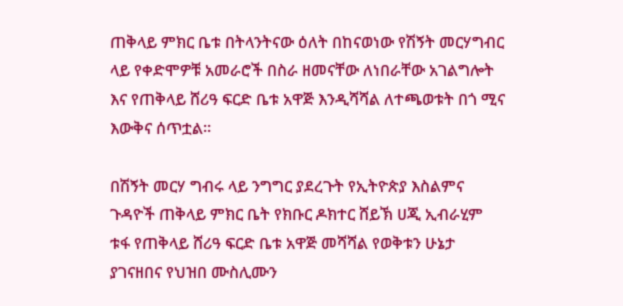ጠቅላይ ምክር ቤቱ በትላንትናው ዕለት በከናወነው የሽኝት መርሃግብር ላይ የቀድሞዎቹ አመራሮች በስራ ዘመናቸው ለነበራቸው አገልግሎት እና የጠቅላይ ሸሪዓ ፍርድ ቤቱ አዋጅ እንዲሻሻል ለተጫወቱት በጎ ሚና እውቅና ሰጥቷል።

በሽኝት መርሃ ግብሩ ላይ ንግግር ያደረጉት የኢትዮጵያ እስልምና ጉዳዮች ጠቅላይ ምክር ቤት የክቡር ዶክተር ሸይኽ ሀጂ ኢብራሂም ቱፋ የጠቅላይ ሸሪዓ ፍርድ ቤቱ አዋጅ መሻሻል የወቅቱን ሁኔታ ያገናዘበና የህዝበ ሙስሊሙን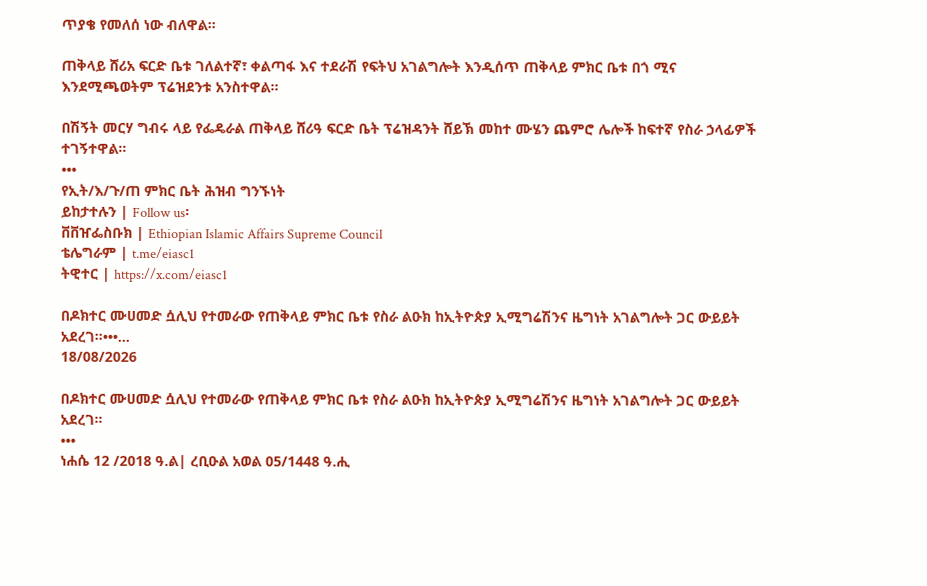ጥያቄ የመለሰ ነው ብለዋል።

ጠቅላይ ሸሪአ ፍርድ ቤቱ ገለልተኛ፣ ቀልጣፋ እና ተደራሽ የፍትህ አገልግሎት እንዲሰጥ ጠቅላይ ምክር ቤቱ በጎ ሚና እንደሚጫወትም ፕሬዝደንቱ አንስተዋል።

በሽኝት መርሃ ግብሩ ላይ የፌዴራል ጠቅላይ ሸሪዓ ፍርድ ቤት ፕሬዝዳንት ሸይኽ መከተ ሙሄን ጨምሮ ሌሎች ከፍተኛ የስራ ኃላፊዎች ተገኝተዋል።
•••
የኢት/እ/ጉ/ጠ ምክር ቤት ሕዝብ ግንኙነት
ይከታተሉን | Follow us፡
ቨቨዠፌስቡክ | Ethiopian Islamic Affairs Supreme Council
ቴሌግራም | t.me/eiasc1
ትዊተር | https://x.com/eiasc1

በዶክተር ሙሀመድ ሷሊህ የተመራው የጠቅላይ ምክር ቤቱ የስራ ልዑክ ከኢትዮጵያ ኢሚግሬሽንና ዜግነት አገልግሎት ጋር ውይይት አደረገ።•••...
18/08/2026

በዶክተር ሙሀመድ ሷሊህ የተመራው የጠቅላይ ምክር ቤቱ የስራ ልዑክ ከኢትዮጵያ ኢሚግሬሽንና ዜግነት አገልግሎት ጋር ውይይት አደረገ።
•••
ነሐሴ 12 /2018 ዓ.ል| ረቢዑል አወል 05/1448 ዓ.ሒ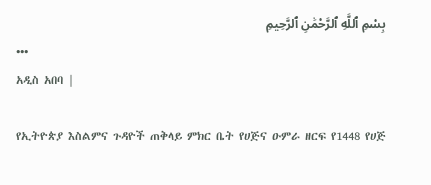بِسْمِ ٱللَّهِ ٱلرَّحْمَٰنِ ٱلرَّحِيمِ
•••
አዲስ አበባ |

የኢትዮጵያ እስልምና ጉዳዮች ጠቅላይ ምክር ቤት የሀጅና ዑምራ ዘርፍ የ1448 የሀጅ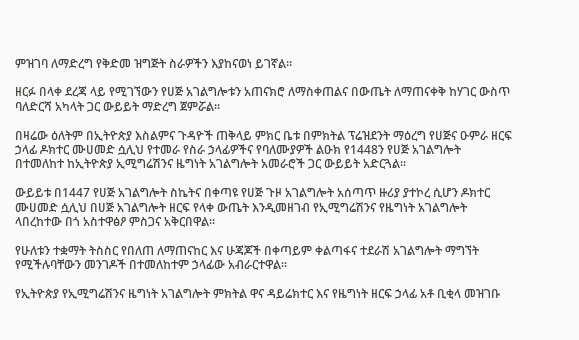ምዝገባ ለማድረግ የቅድመ ዝግጅት ስራዎችን እያከናወነ ይገኛል።

ዘርፉ በላቀ ደረጃ ላይ የሚገኘውን የሀጅ አገልግሎቱን አጠናክሮ ለማስቀጠልና በውጤት ለማጠናቀቅ ከሃገር ውስጥ ባለድርሻ አካላት ጋር ውይይት ማድረግ ጀምሯል።

በዛሬው ዕለትም በኢትዮጵያ እስልምና ጉዳዮች ጠቅላይ ምክር ቤቱ በምክትል ፕሬዝደንት ማዕረግ የሀጅና ዑምራ ዘርፍ ኃላፊ ዶክተር ሙሀመድ ሷሊህ የተመራ የስራ ኃላፊዎችና የባለሙያዎች ልዑክ የ1448ን የሀጅ አገልግሎት በተመለከተ ከኢትዮጵያ ኢሚግሬሽንና ዜግነት አገልግሎት አመራሮች ጋር ውይይት አድርጓል።

ውይይቱ በ1447 የሀጅ አገልግሎት ስኬትና በቀጣዩ የሀጅ ጉዞ አገልግሎት አሰጣጥ ዙሪያ ያተኮረ ሲሆን ዶክተር ሙሀመድ ሷሊህ በሀጅ አገልግሎት ዘርፍ የላቀ ውጤት እንዲመዘገብ የኢሚግሬሽንና የዜግነት አገልግሎት ላበረከተው በጎ አስተዋፅዖ ምስጋና አቅርበዋል።

የሁለቱን ተቋማት ትስስር የበለጠ ለማጠናከር እና ሁጃጆች በቀጣይም ቀልጣፋና ተደራሽ አገልግሎት ማግኘት የሚችሉባቸውን መንገዶች በተመለከተም ኃላፊው አብራርተዋል፡፡

የኢትዮጵያ የኢሚግሬሽንና ዜግነት አገልግሎት ምክትል ዋና ዳይሬክተር እና የዜግነት ዘርፍ ኃላፊ አቶ ቢቂላ መዝገቡ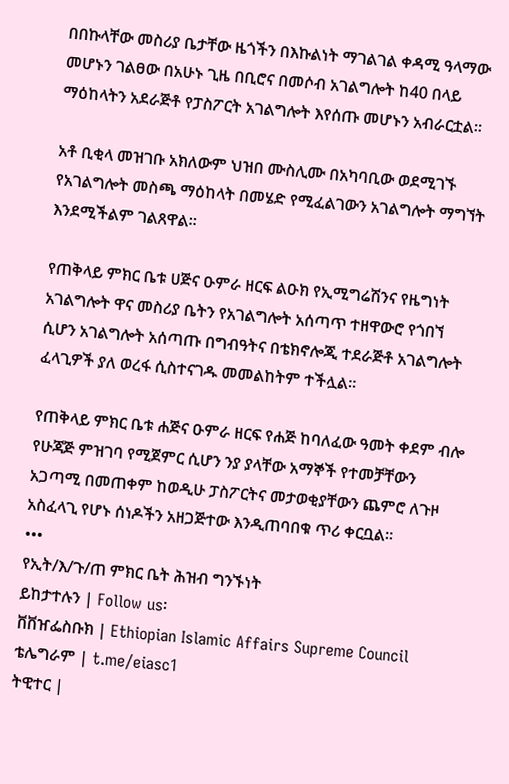በበኩላቸው መስሪያ ቤታቸው ዜጎችን በእኩልነት ማገልገል ቀዳሚ ዓላማው መሆኑን ገልፀው በአሁኑ ጊዜ በቢሮና በመሶብ አገልግሎት ከ40 በላይ ማዕከላትን አደራጅቶ የፓስፖርት አገልግሎት እየሰጡ መሆኑን አብራርቷል፡፡

አቶ ቢቂላ መዝገቡ አክለውም ህዝበ ሙስሊሙ በአካባቢው ወደሚገኙ የአገልግሎት መስጫ ማዕከላት በመሄድ የሚፈልገውን አገልግሎት ማግኘት እንደሚችልም ገልጸዋል።

የጠቅላይ ምክር ቤቱ ሀጅና ዑምራ ዘርፍ ልዑክ የኢሚግሬሽንና የዜግነት አገልግሎት ዋና መስሪያ ቤትን የአገልግሎት አሰጣጥ ተዘዋውሮ የጎበኘ ሲሆን አገልግሎት አሰጣጡ በግብዓትና በቴክኖሎጂ ተደራጅቶ አገልግሎት ፈላጊዎች ያለ ወረፋ ሲስተናገዱ መመልከትም ተችሏል።

የጠቅላይ ምክር ቤቱ ሐጅና ዑምራ ዘርፍ የሐጅ ከባለፈው ዓመት ቀደም ብሎ የሁጃጅ ምዝገባ የሚጀምር ሲሆን ንያ ያላቸው አማኞች የተመቻቸውን አጋጣሚ በመጠቀም ከወዲሁ ፓስፖርትና መታወቂያቸውን ጨምሮ ለጉዞ አስፈላጊ የሆኑ ሰነዶችን አዘጋጅተው እንዲጠባበቁ ጥሪ ቀርቧል።
•••
የኢት/እ/ጉ/ጠ ምክር ቤት ሕዝብ ግንኙነት
ይከታተሉን | Follow us፡
ቨቨዠፌስቡክ | Ethiopian Islamic Affairs Supreme Council
ቴሌግራም | t.me/eiasc1
ትዊተር |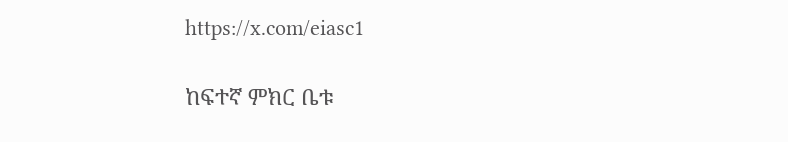https://x.com/eiasc1

ከፍተኛ ምክር ቤቱ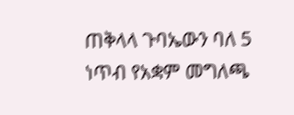ጠቅላላ ጉባኤውን ባለ 5 ነጥብ የአቋም መግለጫ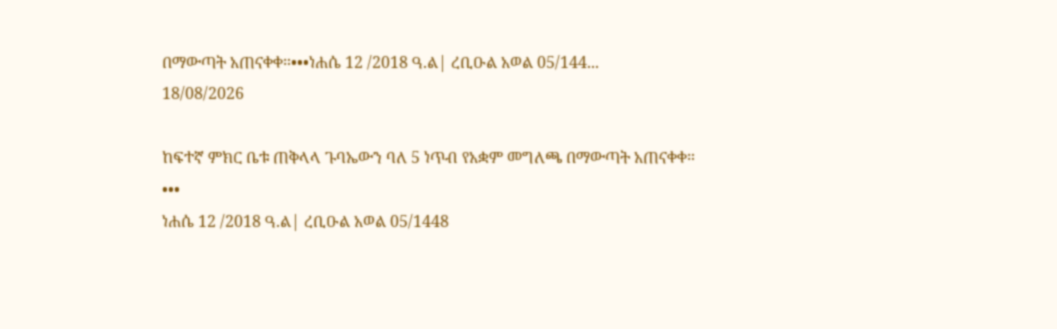በማውጣት አጠናቀቀ።•••ነሐሴ 12 /2018 ዓ.ል| ረቢዑል አወል 05/144...
18/08/2026

ከፍተኛ ምክር ቤቱ ጠቅላላ ጉባኤውን ባለ 5 ነጥብ የአቋም መግለጫ በማውጣት አጠናቀቀ።
•••
ነሐሴ 12 /2018 ዓ.ል| ረቢዑል አወል 05/1448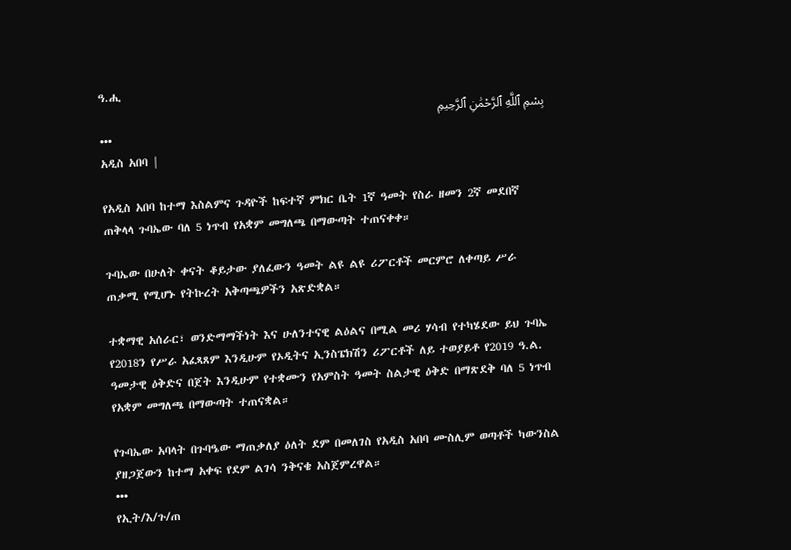ዓ.ሒ
بِسْمِ ٱللَّهِ ٱلرَّحْمَٰنِ ٱلرَّحِيمِ
•••
አዲስ አበባ |

የአዲስ አበባ ከተማ እስልምና ጉዳዮች ከፍተኛ ምክር ቤት 1ኛ ዓመት የስራ ዘመን 2ኛ መደበኛ ጠቅላላ ጉባኤው ባለ 5 ነጥብ የአቋም መግለጫ በማውጣት ተጠናቀቀ።

ጉባኤው በሁለት ቀናት ቆይታው ያለፈውን ዓመት ልዩ ልዩ ሪፖርቶች መርምሮ ለቀጣይ ሥራ ጠቃሚ የሚሆኑ የትኩረት አቅጣጫዎችን አጽድቋል።

ተቋማዊ አሰራር፣ ወንድማማችነት እና ሁለንተናዊ ልዕልና በሚል መሪ ሃሳብ የተካሄደው ይህ ጉባኤ የ2018ን የሥራ አፈጻጸም እንዲሁም የኦዲትና ኢንስፔክሽን ሪፖርቶች ለይ ተወያይቶ የ2019 ዓ.ል. ዓመታዊ ዕቅድና በጀት እንዲሁም የተቋሙን የአምስት ዓመት ስልታዊ ዕቅድ በማጽደቅ ባለ 5 ነጥብ የአቋም መግለጫ በማውጣት ተጠናቋል።

የጉባኤው አባላት በጉባዔው ማጠቃለያ ዕለት ደም በመለገስ የአዲስ አበባ ሙስሊም ወጣቶች ካውንስል ያዘጋጀውን ከተማ አቀፍ የደም ልገሳ ንቅናቄ አስጀምረዋል።
•••
የኢት/እ/ጉ/ጠ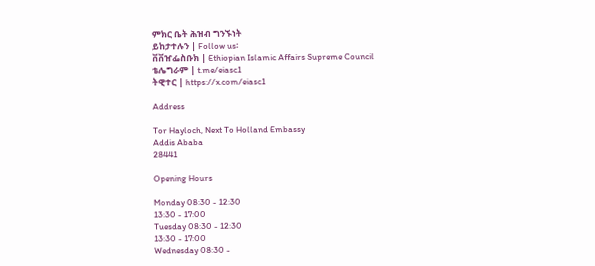ምክር ቤት ሕዝብ ግንኙነት
ይከታተሉን | Follow us፡
ቨቨዠፌስቡክ | Ethiopian Islamic Affairs Supreme Council
ቴሌግራም | t.me/eiasc1
ትዊተር | https://x.com/eiasc1

Address

Tor Hayloch, Next To Holland Embassy
Addis Ababa
28441

Opening Hours

Monday 08:30 - 12:30
13:30 - 17:00
Tuesday 08:30 - 12:30
13:30 - 17:00
Wednesday 08:30 -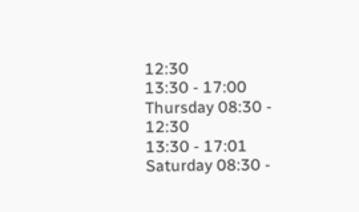12:30
13:30 - 17:00
Thursday 08:30 - 12:30
13:30 - 17:01
Saturday 08:30 -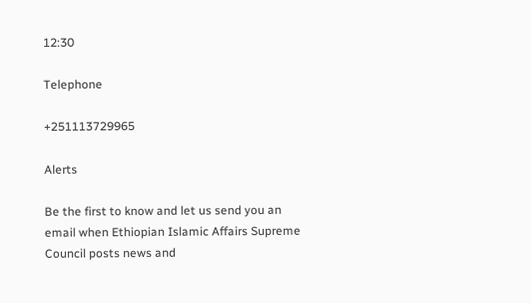12:30

Telephone

+251113729965

Alerts

Be the first to know and let us send you an email when Ethiopian Islamic Affairs Supreme Council posts news and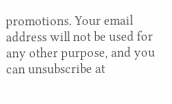promotions. Your email address will not be used for any other purpose, and you can unsubscribe at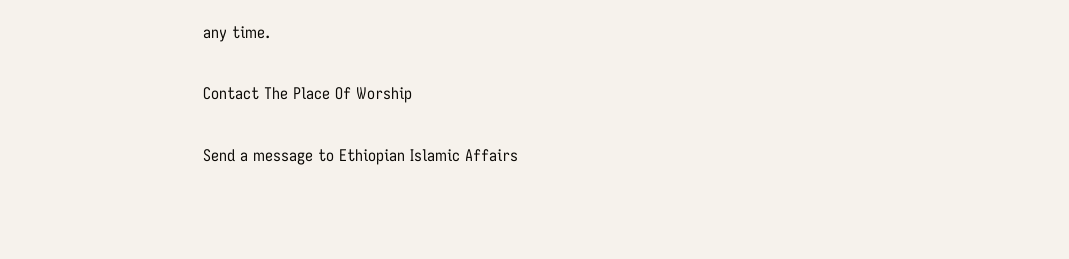any time.

Contact The Place Of Worship

Send a message to Ethiopian Islamic Affairs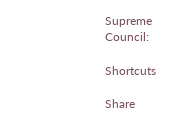Supreme Council:

Shortcuts

Share